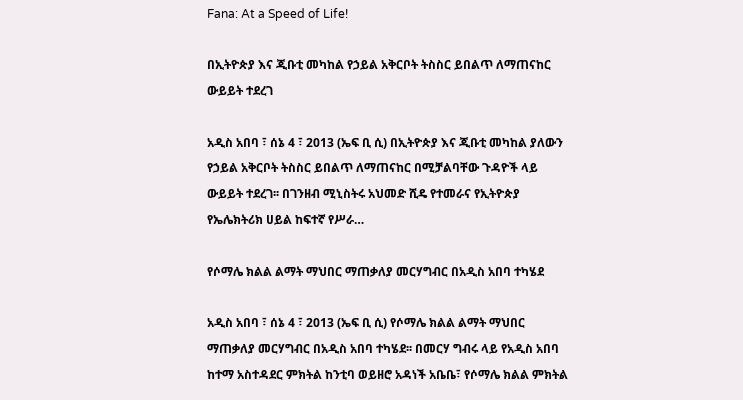Fana: At a Speed of Life!

በኢትዮጵያ እና ጂቡቲ መካከል የኃይል አቅርቦት ትስስር ይበልጥ ለማጠናከር ውይይት ተደረገ

አዲስ አበባ ፣ ሰኔ 4 ፣ 2013 (ኤፍ ቢ ሲ) በኢትዮጵያ እና ጂቡቲ መካከል ያለውን የኃይል አቅርቦት ትስስር ይበልጥ ለማጠናከር በሚቻልባቸው ጉዳዮች ላይ ውይይት ተደረገ፡፡ በገንዘብ ሚኒስትሩ አህመድ ሺዴ የተመራና የኢትዮጵያ የኤሌክትሪክ ሀይል ከፍተኛ የሥራ…

የሶማሌ ክልል ልማት ማህበር ማጠቃለያ መርሃግብር በአዲስ አበባ ተካሄደ

አዲስ አበባ ፣ ሰኔ 4 ፣ 2013 (ኤፍ ቢ ሲ) የሶማሌ ክልል ልማት ማህበር ማጠቃለያ መርሃግብር በአዲስ አበባ ተካሄደ፡፡ በመርሃ ግብሩ ላይ የአዲስ አበባ ከተማ አስተዳደር ምክትል ከንቲባ ወይዘሮ አዳነች አቤቤ፣ የሶማሌ ክልል ምክትል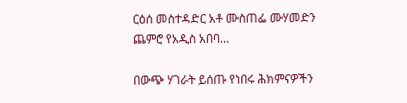ርዕሰ መስተዳድር አቶ ሙስጠፌ ሙሃመድን ጨምሮ የአዲስ አበባ…

በውጭ ሃገራት ይሰጡ የነበሩ ሕክምናዎችን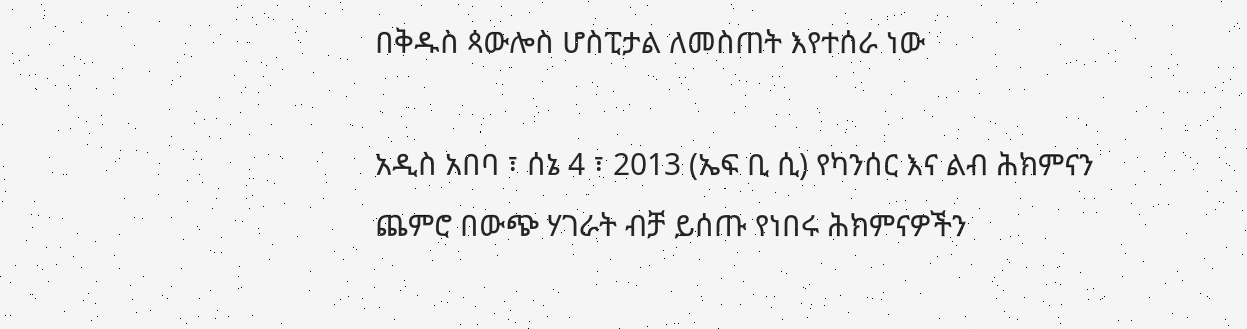በቅዱስ ጳውሎስ ሆስፒታል ለመስጠት እየተሰራ ነው

አዲስ አበባ ፣ ሰኔ 4 ፣ 2013 (ኤፍ ቢ ሲ) የካንሰር እና ልብ ሕክምናን ጨምሮ በውጭ ሃገራት ብቻ ይሰጡ የነበሩ ሕክምናዎችን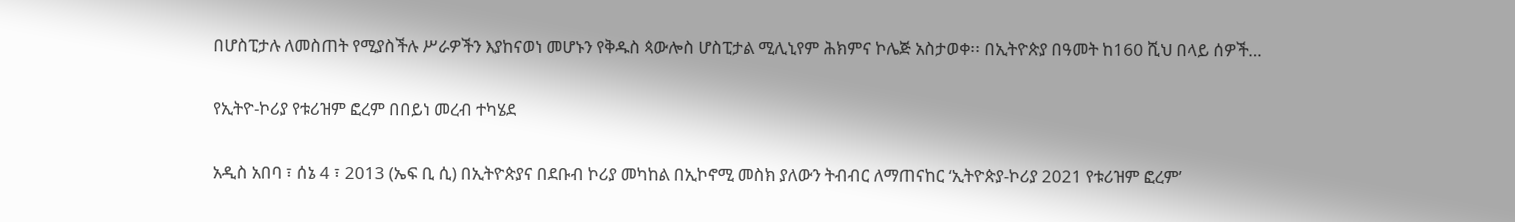በሆስፒታሉ ለመስጠት የሚያስችሉ ሥራዎችን እያከናወነ መሆኑን የቅዱስ ጳውሎስ ሆስፒታል ሚሊኒየም ሕክምና ኮሌጅ አስታወቀ፡፡ በኢትዮጵያ በዓመት ከ160 ሺህ በላይ ሰዎች…

የኢትዮ-ኮሪያ የቱሪዝም ፎረም በበይነ መረብ ተካሄደ

አዲስ አበባ ፣ ሰኔ 4 ፣ 2013 (ኤፍ ቢ ሲ) በኢትዮጵያና በደቡብ ኮሪያ መካከል በኢኮኖሚ መስክ ያለውን ትብብር ለማጠናከር ‘ኢትዮጵያ-ኮሪያ 2021 የቱሪዝም ፎረም’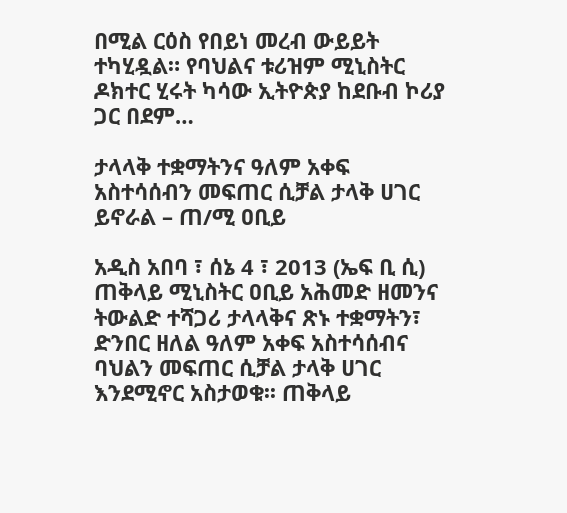በሚል ርዕስ የበይነ መረብ ውይይት ተካሂዷል። የባህልና ቱሪዝም ሚኒስትር ዶክተር ሂሩት ካሳው ኢትዮጵያ ከደቡብ ኮሪያ ጋር በደም…

ታላላቅ ተቋማትንና ዓለም አቀፍ አስተሳሰብን መፍጠር ሲቻል ታላቅ ሀገር ይኖራል – ጠ/ሚ ዐቢይ

አዲስ አበባ ፣ ሰኔ 4 ፣ 2013 (ኤፍ ቢ ሲ) ጠቅላይ ሚኒስትር ዐቢይ አሕመድ ዘመንና ትውልድ ተሻጋሪ ታላላቅና ጽኑ ተቋማትን፣ ድንበር ዘለል ዓለም አቀፍ አስተሳሰብና ባህልን መፍጠር ሲቻል ታላቅ ሀገር እንደሚኖር አስታወቁ፡፡ ጠቅላይ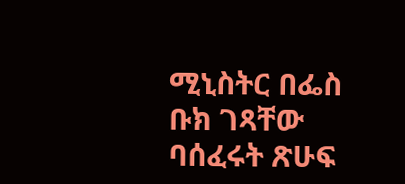ሚኒስትር በፌስ ቡክ ገጻቸው ባሰፈሩት ጽሁፍ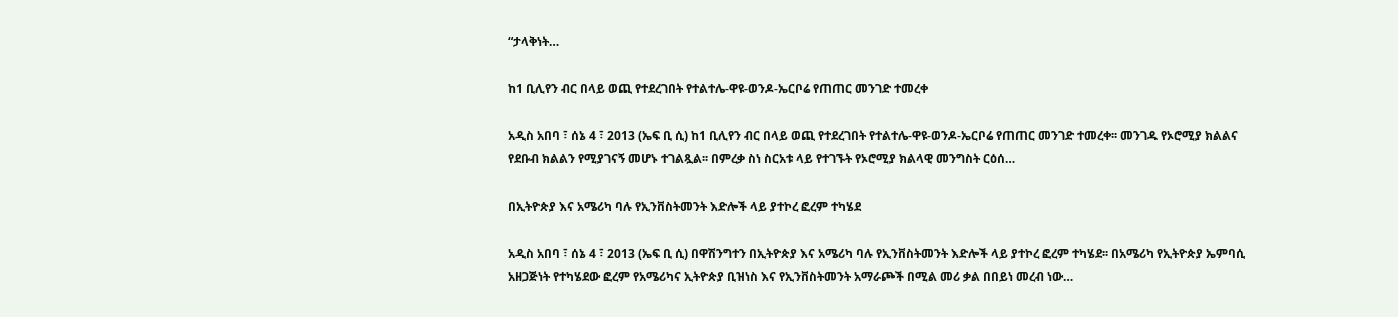“ታላቅነት…

ከ1 ቢሊየን ብር በላይ ወጪ የተደረገበት የተልተሌ-ዋዩ-ወንዶ-ኤርቦሬ የጠጠር መንገድ ተመረቀ

አዲስ አበባ ፣ ሰኔ 4 ፣ 2013 (ኤፍ ቢ ሲ) ከ1 ቢሊየን ብር በላይ ወጪ የተደረገበት የተልተሌ-ዋዩ-ወንዶ-ኤርቦሬ የጠጠር መንገድ ተመረቀ፡፡ መንገዱ የኦሮሚያ ክልልና የደቡብ ክልልን የሚያገናኝ መሆኑ ተገልጿል፡፡ በምረቃ ስነ ስርአቱ ላይ የተገኙት የኦሮሚያ ክልላዊ መንግስት ርዕሰ…

በኢትዮጵያ እና አሜሪካ ባሉ የኢንቨስትመንት እድሎች ላይ ያተኮረ ፎረም ተካሄደ

አዲስ አበባ ፣ ሰኔ 4 ፣ 2013 (ኤፍ ቢ ሲ) በዋሽንግተን በኢትዮጵያ እና አሜሪካ ባሉ የኢንቨስትመንት እድሎች ላይ ያተኮረ ፎረም ተካሄደ፡፡ በአሜሪካ የኢትዮጵያ ኤምባሲ አዘጋጅነት የተካሄደው ፎረም የአሜሪካና ኢትዮጵያ ቢዝነስ እና የኢንቨስትመንት አማራጮች በሚል መሪ ቃል በበይነ መረብ ነው…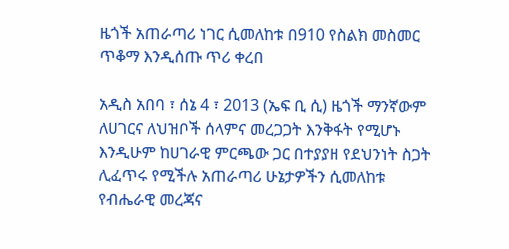ዜጎች አጠራጣሪ ነገር ሲመለከቱ በ910 የስልክ መስመር ጥቆማ እንዲሰጡ ጥሪ ቀረበ

አዲስ አበባ ፣ ሰኔ 4 ፣ 2013 (ኤፍ ቢ ሲ) ዜጎች ማንኛውም ለሀገርና ለህዝቦች ሰላምና መረጋጋት እንቅፋት የሚሆኑ እንዲሁም ከሀገራዊ ምርጫው ጋር በተያያዘ የደህንነት ስጋት ሊፈጥሩ የሚችሉ አጠራጣሪ ሁኔታዎችን ሲመለከቱ የብሔራዊ መረጃና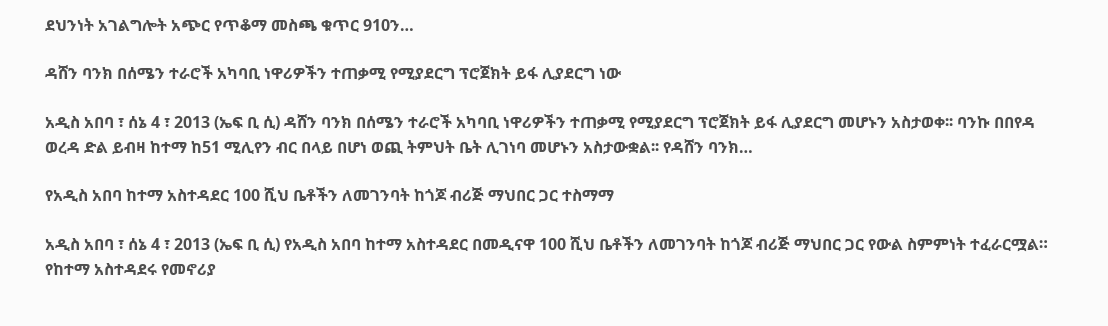ደህንነት አገልግሎት አጭር የጥቆማ መስጫ ቁጥር 910ን…

ዳሸን ባንክ በሰሜን ተራሮች አካባቢ ነዋሪዎችን ተጠቃሚ የሚያደርግ ፕሮጀክት ይፋ ሊያደርግ ነው

አዲስ አበባ ፣ ሰኔ 4 ፣ 2013 (ኤፍ ቢ ሲ) ዳሸን ባንክ በሰሜን ተራሮች አካባቢ ነዋሪዎችን ተጠቃሚ የሚያደርግ ፕሮጀክት ይፋ ሊያደርግ መሆኑን አስታወቀ፡፡ ባንኩ በበየዳ ወረዳ ድል ይብዛ ከተማ ከ51 ሚሊየን ብር በላይ በሆነ ወጪ ትምህት ቤት ሊገነባ መሆኑን አስታውቋል፡፡ የዳሸን ባንክ…

የአዲስ አበባ ከተማ አስተዳደር 100 ሺህ ቤቶችን ለመገንባት ከጎጆ ብሪጅ ማህበር ጋር ተስማማ

አዲስ አበባ ፣ ሰኔ 4 ፣ 2013 (ኤፍ ቢ ሲ) የአዲስ አበባ ከተማ አስተዳደር በመዲናዋ 100 ሺህ ቤቶችን ለመገንባት ከጎጆ ብሪጅ ማህበር ጋር የውል ስምምነት ተፈራርሟል። የከተማ አስተዳደሩ የመኖሪያ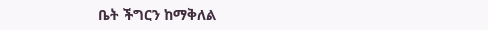ቤት ችግርን ከማቅለል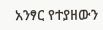አንፃር የተያዘውን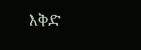እቅድ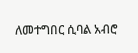ለመተግበር ሲባል አብሮ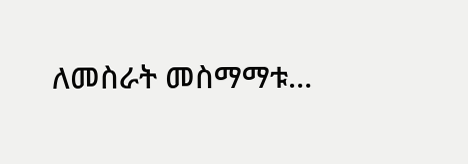ለመስራት መስማማቱ…